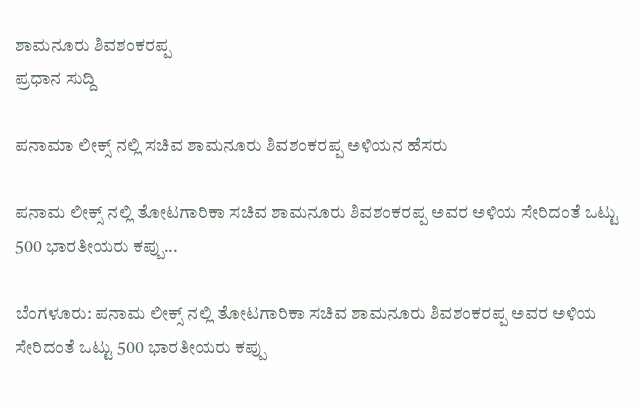ಶಾಮನೂರು ಶಿವಶಂಕರಪ್ಪ
ಪ್ರಧಾನ ಸುದ್ದಿ

ಪನಾಮಾ ಲೀಕ್ಸ್ ನಲ್ಲಿ ಸಚಿವ ಶಾಮನೂರು ಶಿವಶಂಕರಪ್ಪ ಅಳಿಯನ ಹೆಸರು

ಪನಾಮ ಲೀಕ್ಸ್ ನಲ್ಲಿ ತೋಟಗಾರಿಕಾ ಸಚಿವ ಶಾಮನೂರು ಶಿವಶಂಕರಪ್ಪ ಅವರ ಅಳಿಯ ಸೇರಿದಂತೆ ಒಟ್ಟು 500 ಭಾರತೀಯರು ಕಪ್ಪು...

ಬೆಂಗಳೂರು: ಪನಾಮ ಲೀಕ್ಸ್ ನಲ್ಲಿ ತೋಟಗಾರಿಕಾ ಸಚಿವ ಶಾಮನೂರು ಶಿವಶಂಕರಪ್ಪ ಅವರ ಅಳಿಯ ಸೇರಿದಂತೆ ಒಟ್ಟು 500 ಭಾರತೀಯರು ಕಪ್ಪು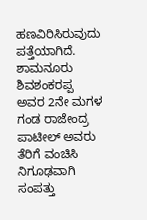ಹಣವಿರಿಸಿರುವುದು ಪತ್ತೆಯಾಗಿದೆ.
ಶಾಮನೂರು ಶಿವಶಂಕರಪ್ಪ ಅವರ 2ನೇ ಮಗಳ ಗಂಡ ರಾಜೇಂದ್ರ ಪಾಟೀಲ್ ಅವರು ತೆರಿಗೆ ವಂಚಿಸಿ ನಿಗೂಢವಾಗಿ ಸಂಪತ್ತು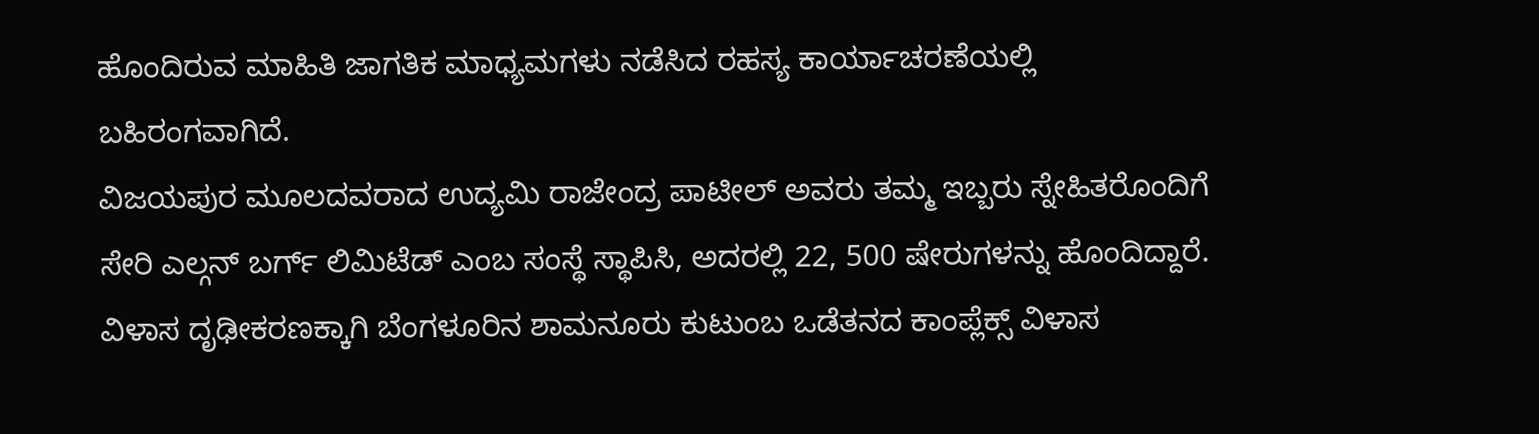ಹೊಂದಿರುವ ಮಾಹಿತಿ ಜಾಗತಿಕ ಮಾಧ್ಯಮಗಳು ನಡೆಸಿದ ರಹಸ್ಯ ಕಾರ್ಯಾಚರಣೆಯಲ್ಲಿ ಬಹಿರಂಗವಾಗಿದೆ.
ವಿಜಯಪುರ ಮೂಲದವರಾದ ಉದ್ಯಮಿ ರಾಜೇಂದ್ರ ಪಾಟೀಲ್ ಅವರು ತಮ್ಮ ಇಬ್ಬರು ಸ್ನೇಹಿತರೊಂದಿಗೆ ಸೇರಿ ಎಲ್ಗನ್ ಬರ್ಗ್ ಲಿಮಿಟೆಡ್ ಎಂಬ ಸಂಸ್ಥೆ ಸ್ಥಾಪಿಸಿ, ಅದರಲ್ಲಿ 22, 500 ಷೇರುಗಳನ್ನು ಹೊಂದಿದ್ದಾರೆ. ವಿಳಾಸ ದೃಢೀಕರಣಕ್ಕಾಗಿ ಬೆಂಗಳೂರಿನ ಶಾಮನೂರು ಕುಟುಂಬ ಒಡೆತನದ ಕಾಂಪ್ಲೆಕ್ಸ್ ವಿಳಾಸ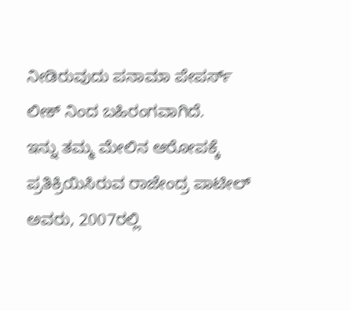ನೀಡಿರುವುದು ಪನಾಮಾ ಪೇಪರ್ಸ್ ಲೀಕ್ ನಿಂದ ಬಹಿರಂಗವಾಗಿದೆ.
ಇನ್ನು ತಮ್ಮ ಮೇಲಿನ ಆರೋಪಕ್ಕೆ ಪ್ರತಿಕ್ರಿಯಿಸಿರುವ ರಾಜೇಂದ್ರ ಪಾಟೀಲ್ ಅವರು, 2007ರಲ್ಲಿ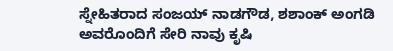ಸ್ನೇಹಿತರಾದ ಸಂಜಯ್ ನಾಡಗೌಡ, ಶಶಾಂಕ್ ಅಂಗಡಿ ಅವರೊಂದಿಗೆ ಸೇರಿ ನಾವು ಕೃಷಿ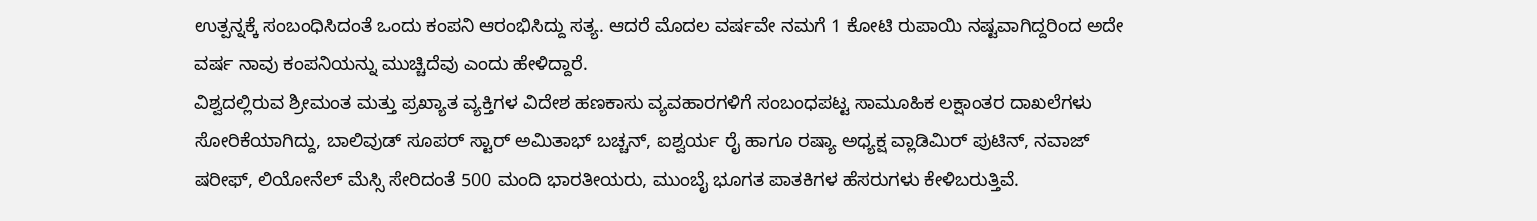ಉತ್ಪನ್ನಕ್ಕೆ ಸಂಬಂಧಿಸಿದಂತೆ ಒಂದು ಕಂಪನಿ ಆರಂಭಿಸಿದ್ದು ಸತ್ಯ. ಆದರೆ ಮೊದಲ ವರ್ಷವೇ ನಮಗೆ 1 ಕೋಟಿ ರುಪಾಯಿ ನಷ್ಟವಾಗಿದ್ದರಿಂದ ಅದೇ ವರ್ಷ ನಾವು ಕಂಪನಿಯನ್ನು ಮುಚ್ಚಿದೆವು ಎಂದು ಹೇಳಿದ್ದಾರೆ.
ವಿಶ್ವದಲ್ಲಿರುವ ಶ್ರೀಮಂತ ಮತ್ತು ಪ್ರಖ್ಯಾತ ವ್ಯಕ್ತಿಗಳ ವಿದೇಶ ಹಣಕಾಸು ವ್ಯವಹಾರಗಳಿಗೆ ಸಂಬಂಧಪಟ್ಟ ಸಾಮೂಹಿಕ ಲಕ್ಷಾಂತರ ದಾಖಲೆಗಳು ಸೋರಿಕೆಯಾಗಿದ್ದು, ಬಾಲಿವುಡ್ ಸೂಪರ್ ಸ್ಟಾರ್ ಅಮಿತಾಭ್ ಬಚ್ಚನ್, ಐಶ್ವರ್ಯ ರೈ ಹಾಗೂ ರಷ್ಯಾ ಅಧ್ಯಕ್ಷ ವ್ಲಾಡಿಮಿರ್ ಪುಟಿನ್, ನವಾಜ್ ಷರೀಫ್, ಲಿಯೋನೆಲ್ ಮೆಸ್ಸಿ ಸೇರಿದಂತೆ 500 ಮಂದಿ ಭಾರತೀಯರು, ಮುಂಬೈ ಭೂಗತ ಪಾತಕಿಗಳ ಹೆಸರುಗಳು ಕೇಳಿಬರುತ್ತಿವೆ.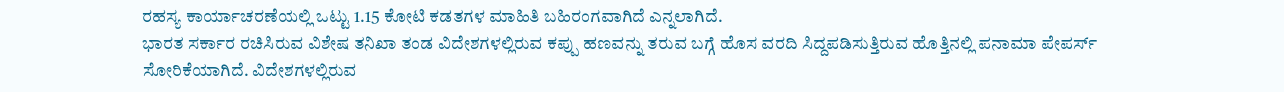ರಹಸ್ಯ ಕಾರ್ಯಾಚರಣೆಯಲ್ಲಿ ಒಟ್ಟು 1.15 ಕೋಟಿ ಕಡತಗಳ ಮಾಹಿತಿ ಬಹಿರಂಗವಾಗಿದೆ ಎನ್ನಲಾಗಿದೆ.
ಭಾರತ ಸರ್ಕಾರ ರಚಿಸಿರುವ ವಿಶೇಷ ತನಿಖಾ ತಂಡ ವಿದೇಶಗಳಲ್ಲಿರುವ ಕಪ್ಪು ಹಣವನ್ನು ತರುವ ಬಗ್ಗೆ ಹೊಸ ವರದಿ ಸಿದ್ದಪಡಿಸುತ್ತಿರುವ ಹೊತ್ತಿನಲ್ಲಿ ಪನಾಮಾ ಪೇಪರ್ಸ್ ಸೋರಿಕೆಯಾಗಿದೆ. ವಿದೇಶಗಳಲ್ಲಿರುವ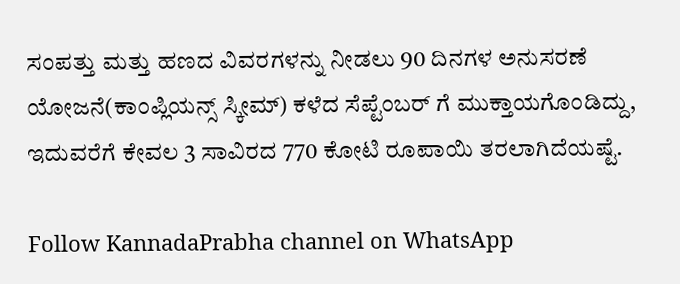ಸಂಪತ್ತು ಮತ್ತು ಹಣದ ವಿವರಗಳನ್ನು ನೀಡಲು 90 ದಿನಗಳ ಅನುಸರಣೆ ಯೋಜನೆ(ಕಾಂಪ್ಲಿಯನ್ಸ್ ಸ್ಕೀಮ್) ಕಳೆದ ಸೆಪ್ಟೆಂಬರ್ ಗೆ ಮುಕ್ತಾಯಗೊಂಡಿದ್ದು, ಇದುವರೆಗೆ ಕೇವಲ 3 ಸಾವಿರದ 770 ಕೋಟಿ ರೂಪಾಯಿ ತರಲಾಗಿದೆಯಷ್ಟೆ.

Follow KannadaPrabha channel on WhatsApp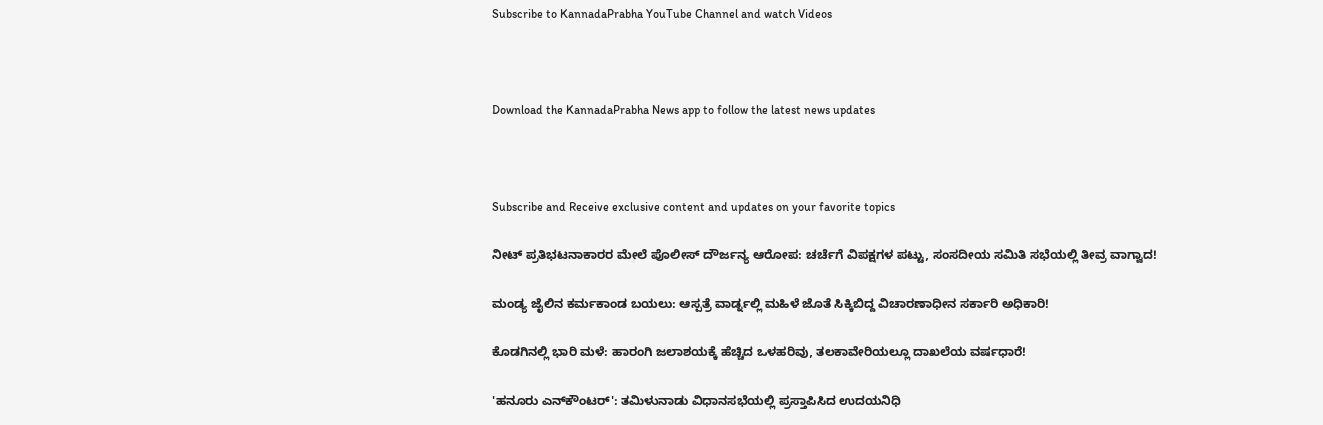Subscribe to KannadaPrabha YouTube Channel and watch Videos



Download the KannadaPrabha News app to follow the latest news updates



Subscribe and Receive exclusive content and updates on your favorite topics

ನೀಟ್ ಪ್ರತಿಭಟನಾಕಾರರ ಮೇಲೆ ಪೊಲೀಸ್ ದೌರ್ಜನ್ಯ ಆರೋಪ: ಚರ್ಚೆಗೆ ವಿಪಕ್ಷಗಳ ಪಟ್ಟು, ಸಂಸದೀಯ ಸಮಿತಿ ಸಭೆಯಲ್ಲಿ ತೀವ್ರ ವಾಗ್ವಾದ!

ಮಂಡ್ಯ ಜೈಲಿನ ಕರ್ಮಕಾಂಡ ಬಯಲು: ಆಸ್ಪತ್ರೆ ವಾರ್ಡ್ನಲ್ಲಿ ಮಹಿಳೆ ಜೊತೆ ಸಿಕ್ಕಿಬಿದ್ದ ವಿಚಾರಣಾಧೀನ ಸರ್ಕಾರಿ ಅಧಿಕಾರಿ!

ಕೊಡಗಿನಲ್ಲಿ ಭಾರಿ ಮಳೆ: ಹಾರಂಗಿ ಜಲಾಶಯಕ್ಕೆ ಹೆಚ್ಚಿದ ಒಳಹರಿವು, ತಲಕಾವೇರಿಯಲ್ಲೂ ದಾಖಲೆಯ ವರ್ಷಧಾರೆ!

'ಹನೂರು ಎನ್‌ಕೌಂಟರ್': ತಮಿಳುನಾಡು ವಿಧಾನಸಭೆಯಲ್ಲಿ ಪ್ರಸ್ತಾಪಿಸಿದ ಉದಯನಿಧಿ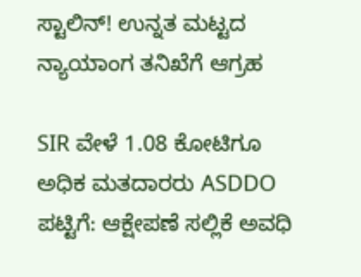ಸ್ಟಾಲಿನ್! ಉನ್ನತ ಮಟ್ಟದ ನ್ಯಾಯಾಂಗ ತನಿಖೆಗೆ ಆಗ್ರಹ

SIR ವೇಳೆ 1.08 ಕೋಟಿಗೂ ಅಧಿಕ ಮತದಾರರು ASDDO ಪಟ್ಟಿಗೆ: ಆಕ್ಷೇಪಣೆ ಸಲ್ಲಿಕೆ ಅವಧಿ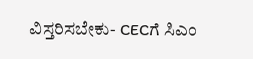ವಿಸ್ತರಿಸಬೇಕು- CECಗೆ ಸಿಎಂ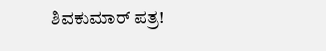ಶಿವಕುಮಾರ್ ಪತ್ರ!